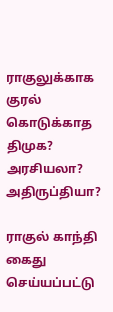ராகுலுக்காக குரல் கொடுக்காத திமுக? அரசியலா? அதிருப்தியா?

ராகுல் காந்தி கைது செய்யப்பட்டு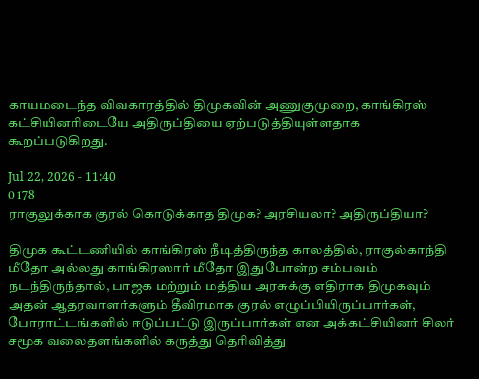காயமடைந்த விவகாரத்தில் திமுகவின் அணுகுமுறை, காங்கிரஸ் கட்சியினரிடையே அதிருப்தியை ஏற்படுத்தியுள்ளதாக கூறப்படுகிறது.

Jul 22, 2026 - 11:40
0 178
ராகுலுக்காக குரல் கொடுக்காத திமுக? அரசியலா? அதிருப்தியா?

திமுக கூட்டணியில் காங்கிரஸ் நீடித்திருந்த காலத்தில், ராகுல்காந்தி மீதோ அல்லது காங்கிரஸார் மீதோ இதுபோன்ற சம்பவம் நடந்திருந்தால், பாஜக மற்றும் மத்திய அரசுக்கு எதிராக திமுகவும் அதன் ஆதரவாளர்களும் தீவிரமாக குரல் எழுப்பியிருப்பார்கள், போராட்டங்களில் ஈடுப்பட்டு இருப்பார்கள் என அக்கட்சியினர் சிலர் சமூக வலைதளங்களில் கருத்து தெரிவித்து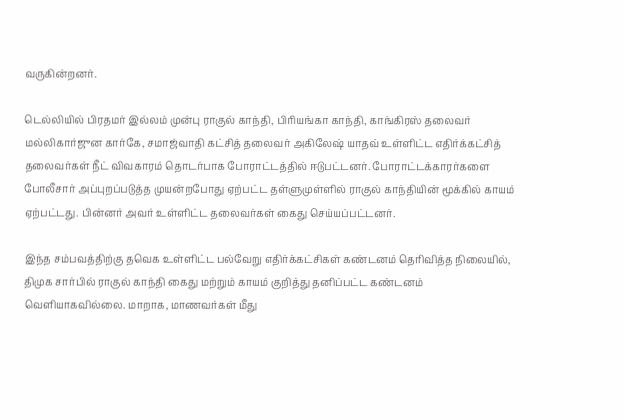வருகின்றனர்.

டெல்லியில் பிரதமர் இல்லம் முன்பு ராகுல் காந்தி, பிரியங்கா காந்தி, காங்கிரஸ் தலைவர் மல்லிகார்ஜுன கார்கே, சமாஜ்வாதி கட்சித் தலைவர் அகிலேஷ் யாதவ் உள்ளிட்ட எதிர்க்கட்சித் தலைவர்கள் நீட் விவகாரம் தொடர்பாக போராட்டத்தில் ஈடுபட்டனர். போராட்டக்காரர்களை போலீசார் அப்புறப்படுத்த முயன்றபோது ஏற்பட்ட தள்ளுமுள்ளில் ராகுல் காந்தியின் மூக்கில் காயம் ஏற்பட்டது. பின்னர் அவர் உள்ளிட்ட தலைவர்கள் கைது செய்யப்பட்டனர்.

இந்த சம்பவத்திற்கு தவெக உள்ளிட்ட பல்வேறு எதிர்க்கட்சிகள் கண்டனம் தெரிவித்த நிலையில், திமுக சார்பில் ராகுல் காந்தி கைது மற்றும் காயம் குறித்து தனிப்பட்ட கண்டனம் வெளியாகவில்லை. மாறாக, மாணவர்கள் மீது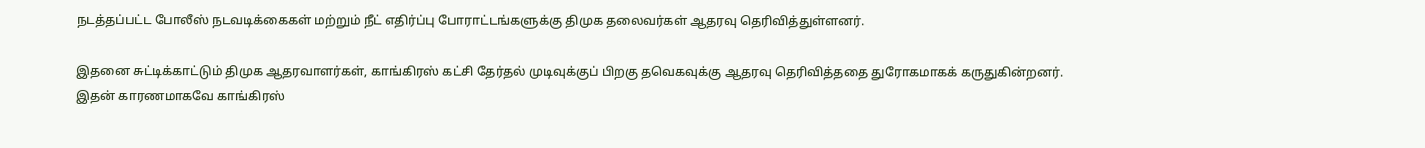நடத்தப்பட்ட போலீஸ் நடவடிக்கைகள் மற்றும் நீட் எதிர்ப்பு போராட்டங்களுக்கு திமுக தலைவர்கள் ஆதரவு தெரிவித்துள்ளனர்.

இதனை சுட்டிக்காட்டும் திமுக ஆதரவாளர்கள், காங்கிரஸ் கட்சி தேர்தல் முடிவுக்குப் பிறகு தவெகவுக்கு ஆதரவு தெரிவித்ததை துரோகமாகக் கருதுகின்றனர். இதன் காரணமாகவே காங்கிரஸ்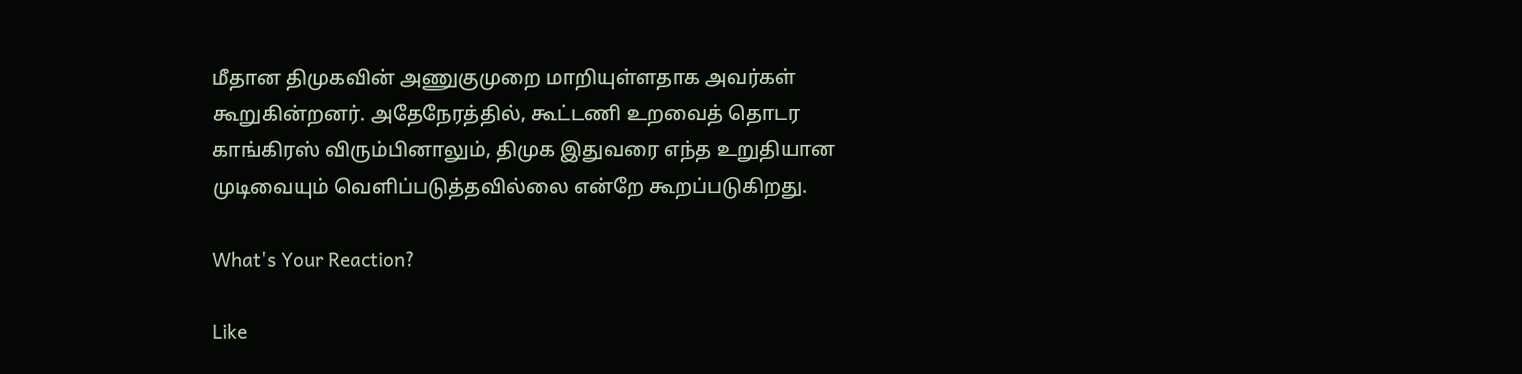மீதான திமுகவின் அணுகுமுறை மாறியுள்ளதாக அவர்கள் கூறுகின்றனர். அதேநேரத்தில், கூட்டணி உறவைத் தொடர காங்கிரஸ் விரும்பினாலும், திமுக இதுவரை எந்த உறுதியான முடிவையும் வெளிப்படுத்தவில்லை என்றே கூறப்படுகிறது.

What's Your Reaction?

Like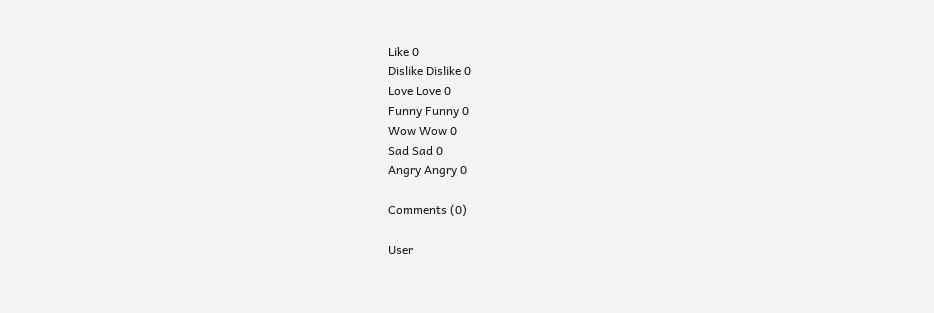Like 0
Dislike Dislike 0
Love Love 0
Funny Funny 0
Wow Wow 0
Sad Sad 0
Angry Angry 0

Comments (0)

User